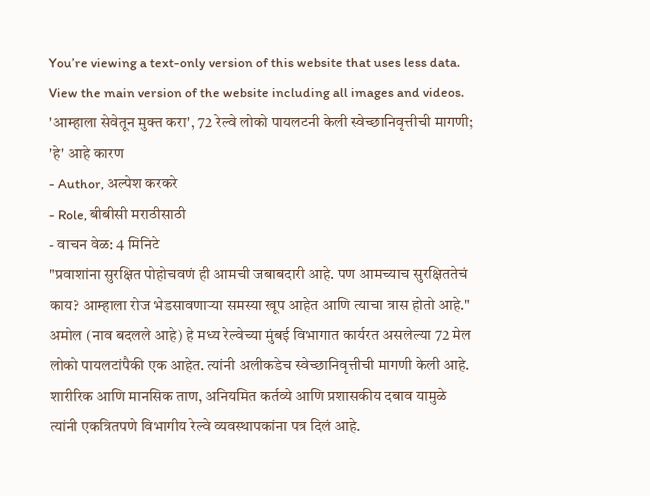You’re viewing a text-only version of this website that uses less data. View the main version of the website including all images and videos.
'आम्हाला सेवेतून मुक्त करा', 72 रेल्वे लोको पायलटनी केली स्वेच्छानिवृत्तीची मागणी; 'हे' आहे कारण
- Author, अल्पेश करकरे
- Role, बीबीसी मराठीसाठी
- वाचन वेळ: 4 मिनिटे
"प्रवाशांना सुरक्षित पोहोचवणं ही आमची जबाबदारी आहे. पण आमच्याच सुरक्षिततेचं काय? आम्हाला रोज भेडसावणाऱ्या समस्या खूप आहेत आणि त्याचा त्रास होतो आहे."
अमोल (नाव बदलले आहे) हे मध्य रेल्वेच्या मुंबई विभागात कार्यरत असलेल्या 72 मेल लोको पायलटांपैकी एक आहेत. त्यांनी अलीकडेच स्वेच्छानिवृत्तीची मागणी केली आहे.
शारीरिक आणि मानसिक ताण, अनियमित कर्तव्ये आणि प्रशासकीय दबाव यामुळे त्यांनी एकत्रितपणे विभागीय रेल्वे व्यवस्थापकांना पत्र दिलं आहे.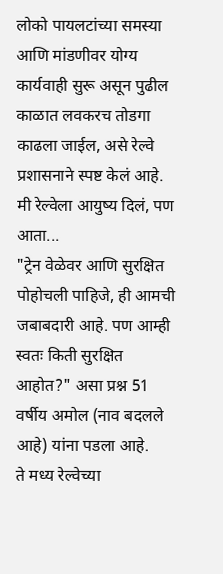लोको पायलटांच्या समस्या आणि मांडणीवर योग्य कार्यवाही सुरू असून पुढील काळात लवकरच तोडगा काढला जाईल, असे रेल्वे प्रशासनाने स्पष्ट केलं आहे.
मी रेल्वेला आयुष्य दिलं, पण आता...
"ट्रेन वेळेवर आणि सुरक्षित पोहोचली पाहिजे, ही आमची जबाबदारी आहे. पण आम्ही स्वतः किती सुरक्षित आहोत?" असा प्रश्न 51 वर्षीय अमोल (नाव बदलले आहे) यांना पडला आहे.
ते मध्य रेल्वेच्या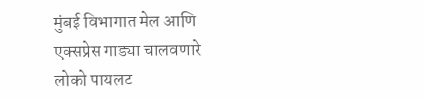मुंबई विभागात मेल आणि एक्सप्रेस गाड्या चालवणारे लोको पायलट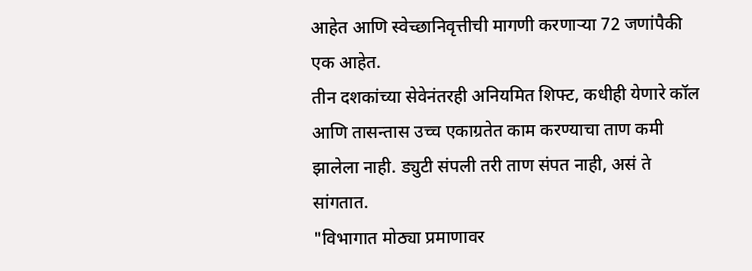आहेत आणि स्वेच्छानिवृत्तीची मागणी करणाऱ्या 72 जणांपैकी एक आहेत.
तीन दशकांच्या सेवेनंतरही अनियमित शिफ्ट, कधीही येणारे कॉल आणि तासन्तास उच्च एकाग्रतेत काम करण्याचा ताण कमी झालेला नाही. ड्युटी संपली तरी ताण संपत नाही, असं ते सांगतात.
"विभागात मोठ्या प्रमाणावर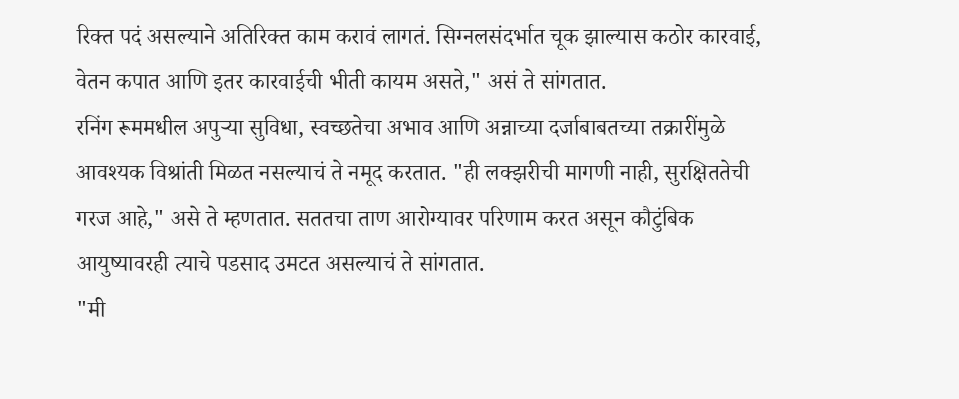रिक्त पदं असल्याने अतिरिक्त काम करावं लागतं. सिग्नलसंदर्भात चूक झाल्यास कठोर कारवाई, वेतन कपात आणि इतर कारवाईची भीती कायम असते," असं ते सांगतात.
रनिंग रूममधील अपुऱ्या सुविधा, स्वच्छतेचा अभाव आणि अन्नाच्या दर्जाबाबतच्या तक्रारींमुळे आवश्यक विश्रांती मिळत नसल्याचं ते नमूद करतात. "ही लक्झरीची मागणी नाही, सुरक्षिततेची गरज आहे," असे ते म्हणतात. सततचा ताण आरोग्यावर परिणाम करत असून कौटुंबिक आयुष्यावरही त्याचे पडसाद उमटत असल्याचं ते सांगतात.
"मी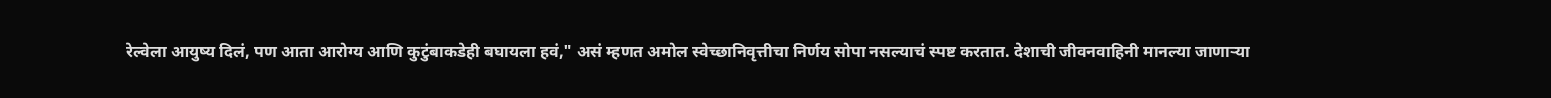रेल्वेला आयुष्य दिलं, पण आता आरोग्य आणि कुटुंबाकडेही बघायला हवं," असं म्हणत अमोल स्वेच्छानिवृत्तीचा निर्णय सोपा नसल्याचं स्पष्ट करतात. देशाची जीवनवाहिनी मानल्या जाणाऱ्या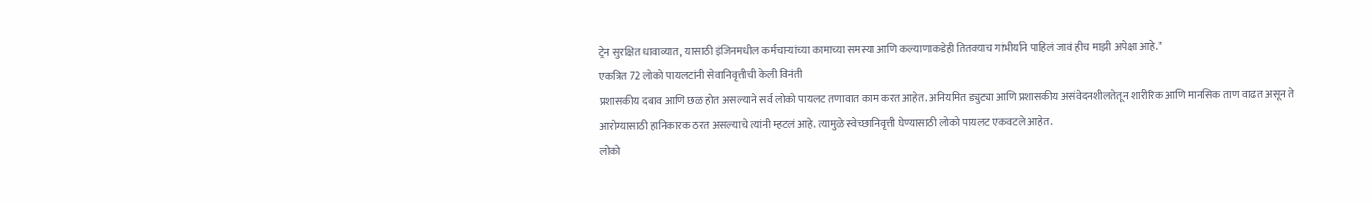ट्रेन सुरक्षित धावाव्यात, यासाठी इंजिनमधील कर्मचाऱ्यांच्या कामाच्या समस्या आणि कल्याणाकडेही तितक्याच गांभीर्याने पाहिलं जावं हीच माझी अपेक्षा आहे."
एकत्रित 72 लोको पायलटांनी सेवानिवृत्तीची केली विनंती
प्रशासकीय दबाव आणि छळ होत असल्याने सर्व लोको पायलट तणावात काम करत आहेत. अनियमित ड्युट्या आणि प्रशासकीय असंवेदनशीलतेतून शारीरिक आणि मानसिक ताण वाढत असून ते आरोग्यासाठी हानिकारक ठरत असल्याचे त्यांनी म्हटलं आहे. त्यामुळे स्वेच्छानिवृत्ती घेण्यासाठी लोको पायलट एकवटले आहेत.
लोको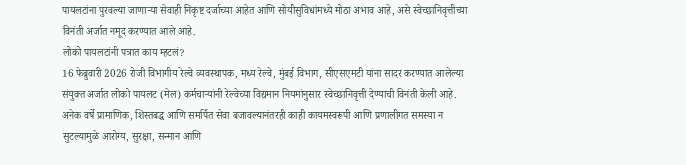पायलटांना पुरवल्या जाणाऱ्या सेवाही निकृष्ट दर्जाच्या आहेत आणि सोयीसुविधांमध्ये मोठा अभाव आहे, असे स्वेच्छानिवृत्तीच्या विनंती अर्जात नमूद करण्यात आले आहे.
लोको पायलटांनी पत्रात काय म्हटलं?
16 फेब्रुवारी 2026 रोजी विभागीय रेल्वे व्यवस्थापक, मध्य रेल्वे, मुंबई विभाग, सीएसएमटी यांना सादर करण्यात आलेल्या संयुक्त अर्जात लोको पायलट (मेल) कर्मचाऱ्यांनी रेल्वेच्या विद्यमान नियमांनुसार स्वेच्छानिवृत्ती देण्याची विनंती केली आहे.
अनेक वर्षे प्रामाणिक, शिस्तबद्ध आणि समर्पित सेवा बजावल्यानंतरही काही कायमस्वरूपी आणि प्रणालीगत समस्या न सुटल्यामुळे आरोग्य, सुरक्षा, सन्मान आणि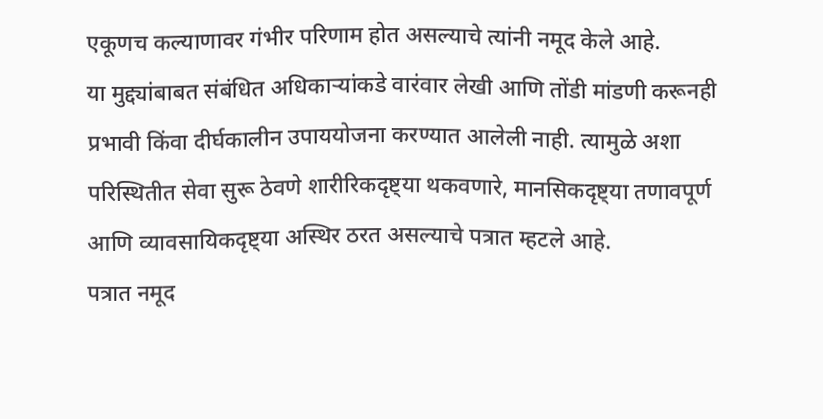एकूणच कल्याणावर गंभीर परिणाम होत असल्याचे त्यांनी नमूद केले आहे.
या मुद्द्यांबाबत संबंधित अधिकाऱ्यांकडे वारंवार लेखी आणि तोंडी मांडणी करूनही प्रभावी किंवा दीर्घकालीन उपाययोजना करण्यात आलेली नाही. त्यामुळे अशा परिस्थितीत सेवा सुरू ठेवणे शारीरिकदृष्ट्या थकवणारे, मानसिकदृष्ट्या तणावपूर्ण आणि व्यावसायिकदृष्ट्या अस्थिर ठरत असल्याचे पत्रात म्हटले आहे.
पत्रात नमूद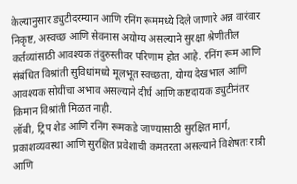केल्यानुसार ड्युटीदरम्यान आणि रनिंग रूममध्ये दिले जाणारे अन्न वारंवार निकृष्ट, अस्वच्छ आणि सेवनास अयोग्य असल्याने सुरक्षा श्रेणीतील कर्तव्यांसाठी आवश्यक तंदुरुस्तीवर परिणाम होत आहे. रनिंग रूम आणि संबंधित विश्रांती सुविधांमध्ये मूलभूत स्वच्छता, योग्य देखभाल आणि आवश्यक सोयींचा अभाव असल्याने दीर्घ आणि कष्टदायक ड्युटीनंतर किमान विश्रांती मिळत नाही.
लॉबी, ट्रिप शेड आणि रनिंग रूमकडे जाण्यासाठी सुरक्षित मार्ग, प्रकाशव्यवस्था आणि सुरक्षित प्रवेशाची कमतरता असल्याने विशेषतः रात्री आणि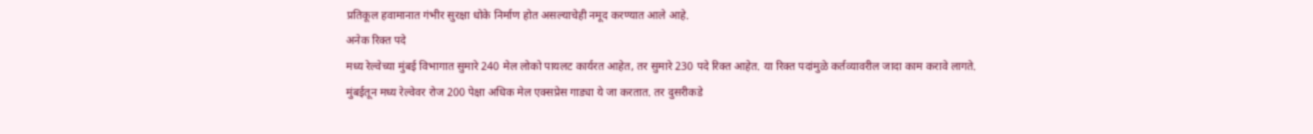प्रतिकूल हवामानात गंभीर सुरक्षा धोके निर्माण होत असल्याचेही नमूद करण्यात आले आहे.
अनेक रिक्त पदे
मध्य रेल्वेच्या मुंबई विभागात सुमारे 240 मेल लोको पायलट कार्यरत आहेत, तर सुमारे 230 पदे रिक्त आहेत. या रिक्त पदांमुळे कर्तव्यावरील जादा काम करावे लागते.
मुंबईतून मध्य रेल्वेवर रोज 200 पेक्षा अधिक मेल एक्सप्रेस गाड्या ये जा करतात. तर दुसरीकडे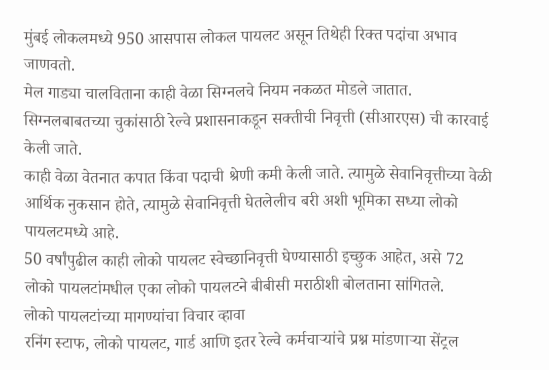मुंबई लोकलमध्ये 950 आसपास लोकल पायलट असून तिथेही रिक्त पदांचा अभाव जाणवतो.
मेल गाड्या चालविताना काही वेळा सिग्नलचे नियम नकळत मोडले जातात. सिग्नलबाबतच्या चुकांसाठी रेल्वे प्रशासनाकडून सक्तीची निवृत्ती (सीआरएस) ची कारवाई केली जाते.
काही वेळा वेतनात कपात किंवा पदाची श्रेणी कमी केली जाते. त्यामुळे सेवानिवृत्तीच्या वेळी आर्थिक नुकसान होते, त्यामुळे सेवानिवृत्ती घेतलेलीच बरी अशी भूमिका सध्या लोको पायलटमध्ये आहे.
50 वर्षांपुढील काही लोको पायलट स्वेच्छानिवृत्ती घेण्यासाठी इच्छुक आहेत, असे 72 लोको पायलटांमधील एका लोको पायलटने बीबीसी मराठीशी बोलताना सांगितले.
लोको पायलटांच्या मागण्यांचा विचार व्हावा
रनिंग स्टाफ, लोको पायलट, गार्ड आणि इतर रेल्वे कर्मचाऱ्यांचे प्रश्न मांडणाऱ्या सेंट्रल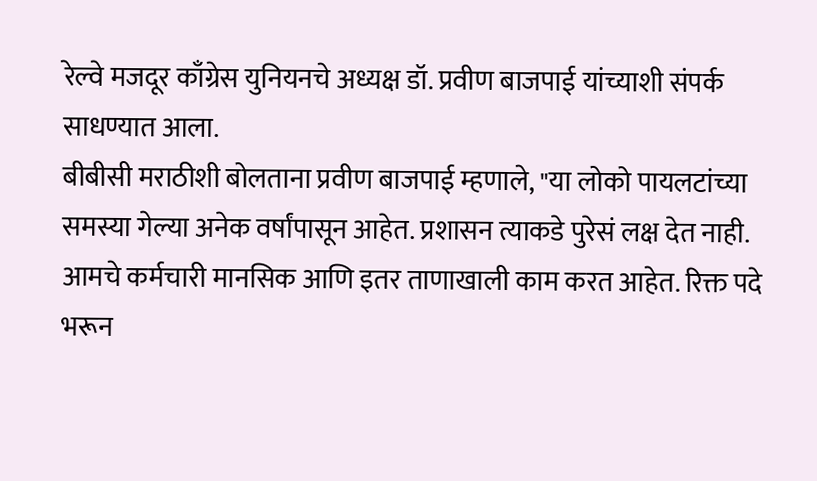रेल्वे मजदूर काँग्रेस युनियनचे अध्यक्ष डॉ. प्रवीण बाजपाई यांच्याशी संपर्क साधण्यात आला.
बीबीसी मराठीशी बोलताना प्रवीण बाजपाई म्हणाले, "या लोको पायलटांच्या समस्या गेल्या अनेक वर्षांपासून आहेत. प्रशासन त्याकडे पुरेसं लक्ष देत नाही. आमचे कर्मचारी मानसिक आणि इतर ताणाखाली काम करत आहेत. रिक्त पदे भरून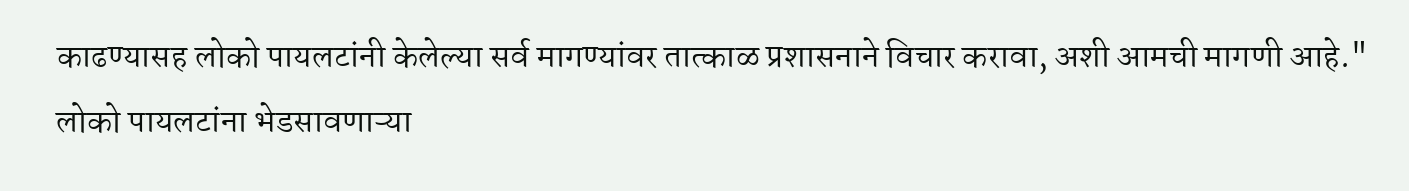काढण्यासह लोको पायलटांनी केलेल्या सर्व मागण्यांवर तात्काळ प्रशासनाने विचार करावा, अशी आमची मागणी आहे."
लोको पायलटांना भेडसावणाऱ्या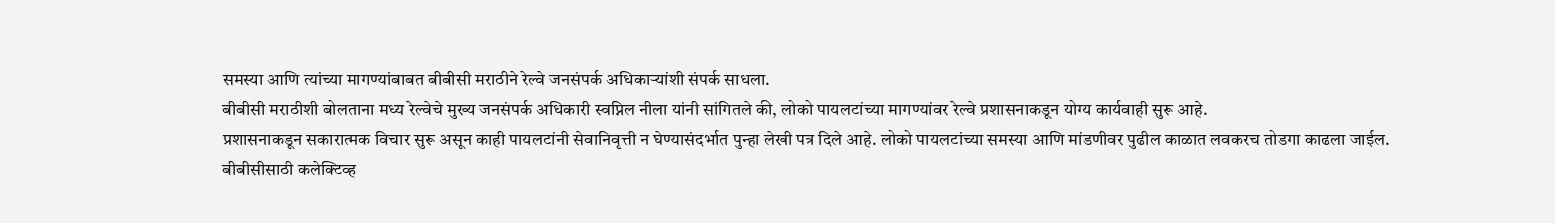समस्या आणि त्यांच्या मागण्यांबाबत बीबीसी मराठीने रेल्वे जनसंपर्क अधिकाऱ्यांशी संपर्क साधला.
बीबीसी मराठीशी बोलताना मध्य रेल्वेचे मुख्य जनसंपर्क अधिकारी स्वप्निल नीला यांनी सांगितले की, लोको पायलटांच्या मागण्यांवर रेल्वे प्रशासनाकडून योग्य कार्यवाही सुरू आहे.
प्रशासनाकडून सकारात्मक विचार सुरू असून काही पायलटांनी सेवानिवृत्ती न घेण्यासंदर्भात पुन्हा लेखी पत्र दिले आहे. लोको पायलटांच्या समस्या आणि मांडणीवर पुढील काळात लवकरच तोडगा काढला जाईल.
बीबीसीसाठी कलेक्टिव्ह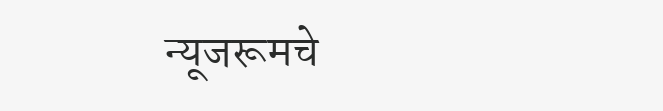न्यूजरूमचे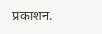प्रकाशन.